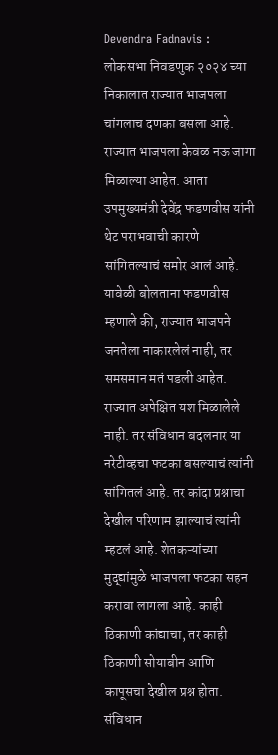Devendra Fadnavis : लोकसभा निवडणुक २०२४ च्या निकालात राज्यात भाजपला चांगलाच दणका बसला आहे. राज्यात भाजपला केवळ नऊ जागा मिळाल्या आहेत. आता उपमुख्यमंत्री देवेंद्र फडणवीस यांनी थेट पराभवाची कारणे सांगितल्याचं समोर आलं आहे. यावेळी बोलताना फडणवीस म्हणाले की, राज्यात भाजपने जनतेला नाकारलेलं नाही, तर समसमान मतं पडली आहेत.
राज्यात अपेक्षित यश मिळालेले नाही. तर संविधान बदलनार या नरेटीव्हचा फटका बसल्याचं त्यांनी सांगितलं आहे. तर कांदा प्रश्नाचा देखील परिणाम झाल्याचं त्यांनी म्हटलं आहे. शेतकऱ्यांच्या मुद्द्यांमुळे भाजपला फटका सहन करावा लागला आहे. काही ठिकाणी कांद्याचा, तर काही ठिकाणी सोयाबीन आणि कापूसचा देखील प्रश्न होता. संविधान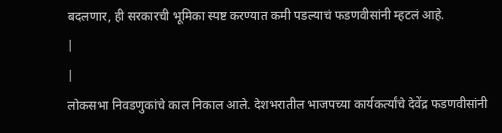बदलणार, ही सरकारची भूमिका स्पष्ट करण्यात कमी पडल्याचं फडणवीसांनी म्हटलं आहे.
|
|
लोकसभा निवडणुकांचे काल निकाल आले. देशभरातील भाजपच्या कार्यकर्त्यांचे देवेंद्र फडणवीसांनी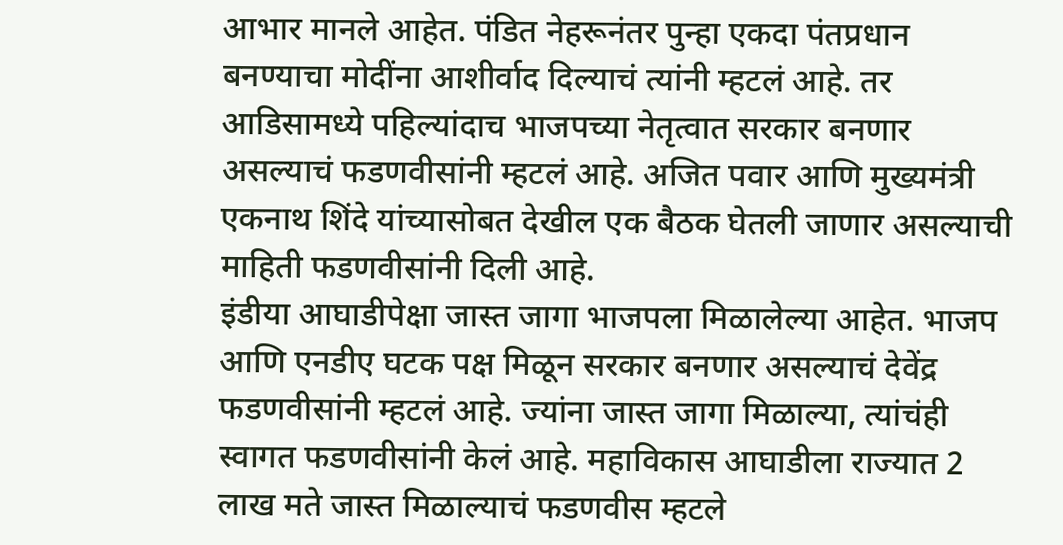आभार मानले आहेत. पंडित नेहरूनंतर पुन्हा एकदा पंतप्रधान बनण्याचा मोदींना आशीर्वाद दिल्याचं त्यांनी म्हटलं आहे. तर आडिसामध्ये पहिल्यांदाच भाजपच्या नेतृत्वात सरकार बनणार असल्याचं फडणवीसांनी म्हटलं आहे. अजित पवार आणि मुख्यमंत्री एकनाथ शिंदे यांच्यासोबत देखील एक बैठक घेतली जाणार असल्याची माहिती फडणवीसांनी दिली आहे.
इंडीया आघाडीपेक्षा जास्त जागा भाजपला मिळालेल्या आहेत. भाजप आणि एनडीए घटक पक्ष मिळून सरकार बनणार असल्याचं देवेंद्र फडणवीसांनी म्हटलं आहे. ज्यांना जास्त जागा मिळाल्या, त्यांचंही स्वागत फडणवीसांनी केलं आहे. महाविकास आघाडीला राज्यात 2 लाख मते जास्त मिळाल्याचं फडणवीस म्हटले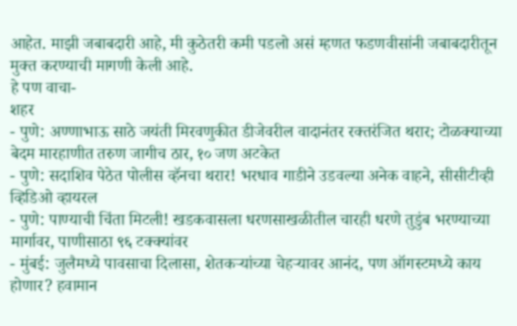आहेत. माझी जबाबदारी आहे, मी कुठेतरी कमी पडलो असं म्हणत फडणवीसांनी जबाबदारीतून मुक्त करण्याची मागणी केली आहे.
हे पण वाचा-
शहर
- पुणे: अण्णाभाऊ साठे जयंती मिरवणुकीत डीजेवरील वादानंतर रक्तरंजित थरार; टोळक्याच्या बेदम मारहाणीत तरुण जागीच ठार, १० जण अटकेत
- पुणे: सदाशिव पेठेत पोलीस व्हॅनचा थरार! भरधाव गाडीने उडवल्या अनेक वाहने, सीसीटीव्ही व्हिडिओ व्हायरल
- पुणे: पाण्याची चिंता मिटली! खडकवासला धरणसाखळीतील चारही धरणे तुडुंब भरण्याच्या मार्गावर, पाणीसाठा ९६ टक्क्यांवर
- मुंबई: जुलैमध्ये पावसाचा दिलासा, शेतकऱ्यांच्या चेहऱ्यावर आनंद, पण ऑगस्टमध्ये काय होणार? हवामान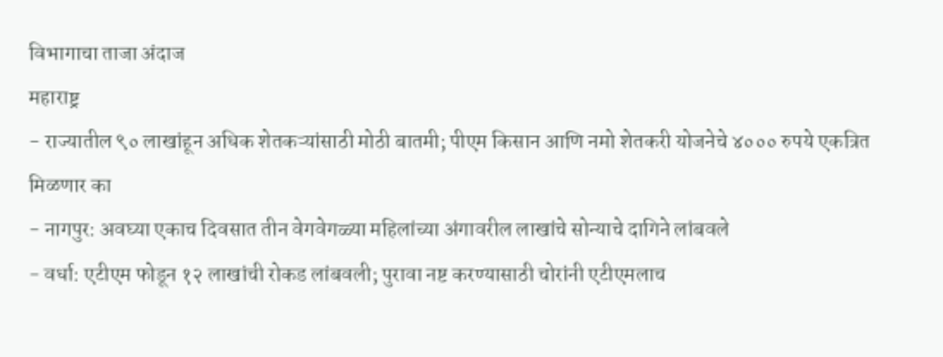विभागाचा ताजा अंदाज
महाराष्ट्र
- राज्यातील ९० लाखांहून अधिक शेतकऱ्यांसाठी मोठी बातमी; पीएम किसान आणि नमो शेतकरी योजनेचे ४००० रुपये एकत्रित मिळणार का
- नागपुर: अवघ्या एकाच दिवसात तीन वेगवेगळ्या महिलांच्या अंगावरील लाखांचे सोन्याचे दागिने लांबवले
- वर्धा: एटीएम फोडून १२ लाखांची रोकड लांबवली; पुरावा नष्ट करण्यासाठी चोरांनी एटीएमलाच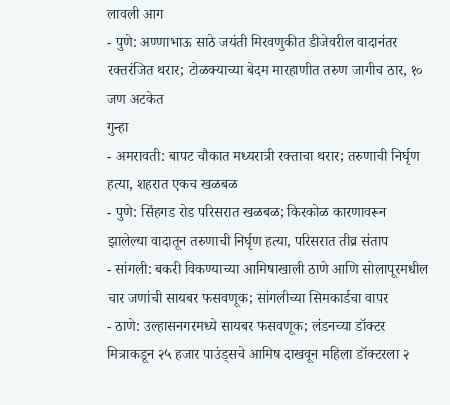लावली आग
- पुणे: अण्णाभाऊ साठे जयंती मिरवणुकीत डीजेवरील वादानंतर रक्तरंजित थरार; टोळक्याच्या बेदम मारहाणीत तरुण जागीच ठार, १० जण अटकेत
गुन्हा
- अमरावती: बापट चौकात मध्यरात्री रक्ताचा थरार; तरुणाची निर्घृण हत्या, शहरात एकच खळबळ
- पुणे: सिंहगड रोड परिसरात खळबळ; किरकोळ कारणावरून झालेल्या वादातून तरुणाची निर्घृण हत्या, परिसरात तीव्र संताप
- सांगली: बकरी विकण्याच्या आमिषाखाली ठाणे आणि सोलापूरमधील चार जणांची सायबर फसवणूक; सांगलीच्या सिमकार्डचा वापर
- ठाणे: उल्हासनगरमध्ये सायबर फसवणूक; लंडनच्या डॉक्टर मित्राकडून २५ हजार पाउंड्सचे आमिष दाखवून महिला डॉक्टरला २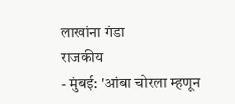लाखांना गंडा
राजकीय
- मुंबई: 'आंबा चोरला म्हणून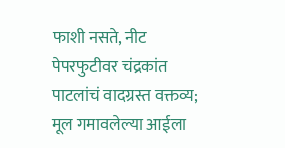फाशी नसते, नीट पेपरफुटीवर चंद्रकांत पाटलांचं वादग्रस्त वक्तव्य; मूल गमावलेल्या आईला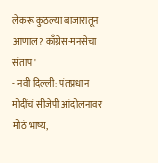लेकरू कुठल्या बाजारातून आणाल? काँग्रेस-मनसेचा संताप'
- नवी दिल्ली: पंतप्रधान मोदींचं सीजेपी आंदोलनावर मोठं भाष्य,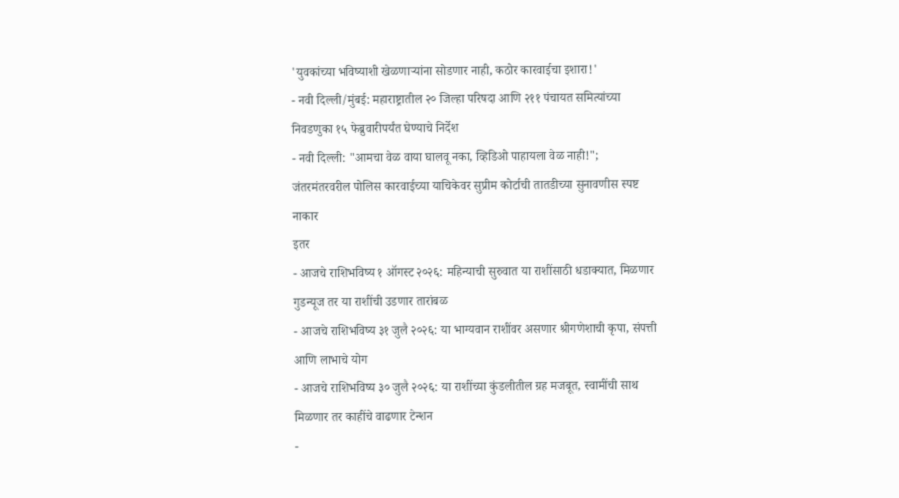'युवकांच्या भविष्याशी खेळणाऱ्यांना सोडणार नाही, कठोर कारवाईचा इशारा!'
- नवी दिल्ली/मुंबई: महाराष्ट्रातील २० जिल्हा परिषदा आणि २११ पंचायत समित्यांच्या निवडणुका १५ फेब्रुवारीपर्यंत घेण्याचे निर्देश
- नवी दिल्ली: "आमचा वेळ वाया घालवू नका, व्हिडिओ पाहायला वेळ नाही!"; जंतरमंतरवरील पोलिस कारवाईच्या याचिकेवर सुप्रीम कोर्टाची तातडीच्या सुनावणीस स्पष्ट नाकार
इतर
- आजचे राशिभविष्य १ ऑगस्ट २०२६: महिन्याची सुरुवात या राशींसाठी धडाक्यात, मिळणार गुडन्यूज तर या राशींची उडणार तारांबळ
- आजचे राशिभविष्य ३१ जुलै २०२६: या भाग्यवान राशींवर असणार श्रीगणेशाची कृपा, संपत्ती आणि लाभाचे योग
- आजचे राशिभविष्य ३० जुलै २०२६: या राशींच्या कुंडलीतील ग्रह मजबूत, स्वामींची साथ मिळणार तर काहींचे वाढणार टेन्शन
-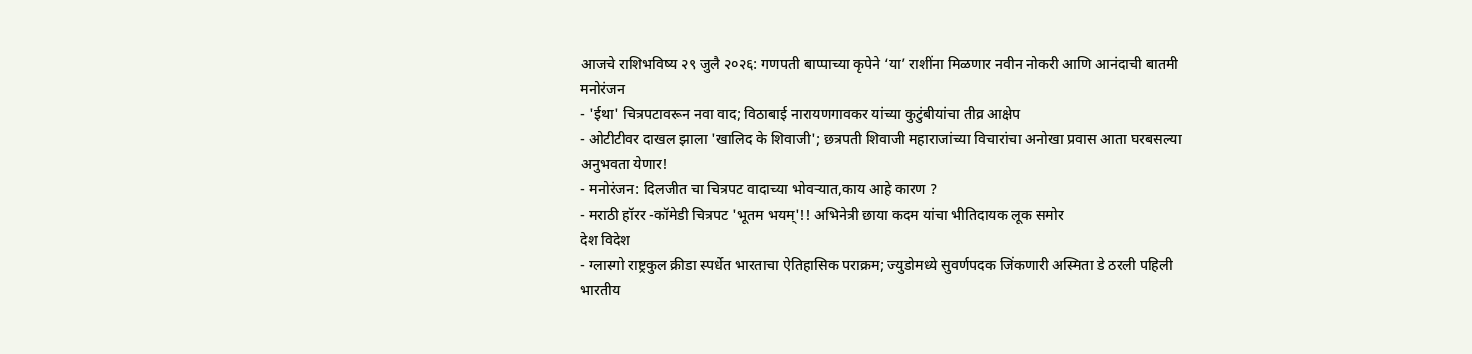आजचे राशिभविष्य २९ जुलै २०२६: गणपती बाप्पाच्या कृपेने ‘या’ राशींना मिळणार नवीन नोकरी आणि आनंदाची बातमी
मनोरंजन
- 'ईथा' चित्रपटावरून नवा वाद; विठाबाई नारायणगावकर यांच्या कुटुंबीयांचा तीव्र आक्षेप
- ओटीटीवर दाखल झाला 'खालिद के शिवाजी'; छत्रपती शिवाजी महाराजांच्या विचारांचा अनोखा प्रवास आता घरबसल्या अनुभवता येणार!
- मनोरंजन: दिलजीत चा चित्रपट वादाच्या भोवऱ्यात,काय आहे कारण ?
- मराठी हॉरर -कॉमेडी चित्रपट 'भूतम भयम्'!! अभिनेत्री छाया कदम यांचा भीतिदायक लूक समोर
देश विदेश
- ग्लास्गो राष्ट्रकुल क्रीडा स्पर्धेत भारताचा ऐतिहासिक पराक्रम; ज्युडोमध्ये सुवर्णपदक जिंकणारी अस्मिता डे ठरली पहिली भारतीय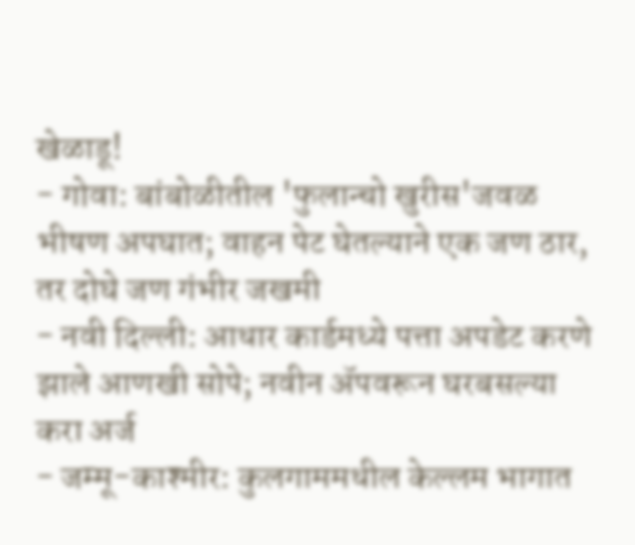खेळाडू!
- गोवा: बांबोळीतील 'फुलान्चो खुरीस'जवळ भीषण अपघात; वाहन पेट घेतल्याने एक जण ठार, तर दोघे जण गंभीर जखमी
- नवी दिल्ली: आधार कार्डमध्ये पत्ता अपडेट करणे झाले आणखी सोपे; नवीन ॲपवरून घरबसल्या करा अर्ज
- जम्मू-काश्मीर: कुलगाममधील केल्लम भागात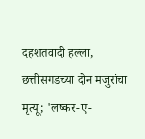दहशतवादी हल्ला, छत्तीसगडच्या दोन मजुरांचा मृत्यू; 'लष्कर-ए-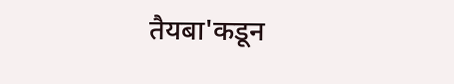तैयबा'कडून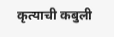कृत्याची कबुली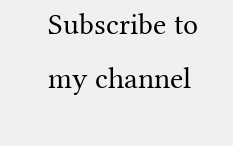Subscribe to my channel